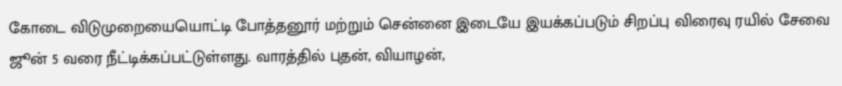கோடை விடுமுறையையொட்டி போத்தனூர் மற்றும் சென்னை இடையே இயக்கப்படும் சிறப்பு விரைவு ரயில் சேவை ஜூன் 5 வரை நீட்டிக்கப்பட்டுள்ளது. வாரத்தில் புதன், வியாழன்,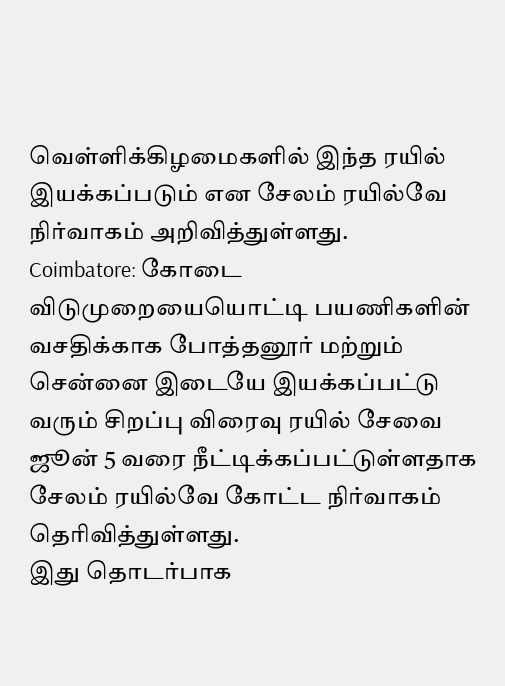வெள்ளிக்கிழமைகளில் இந்த ரயில் இயக்கப்படும் என சேலம் ரயில்வே நிர்வாகம் அறிவித்துள்ளது.
Coimbatore: கோடை விடுமுறையையொட்டி பயணிகளின் வசதிக்காக போத்தனூர் மற்றும் சென்னை இடையே இயக்கப்பட்டு வரும் சிறப்பு விரைவு ரயில் சேவை ஜூன் 5 வரை நீட்டிக்கப்பட்டுள்ளதாக சேலம் ரயில்வே கோட்ட நிர்வாகம் தெரிவித்துள்ளது.
இது தொடர்பாக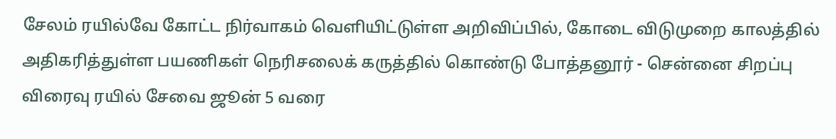சேலம் ரயில்வே கோட்ட நிர்வாகம் வெளியிட்டுள்ள அறிவிப்பில், கோடை விடுமுறை காலத்தில் அதிகரித்துள்ள பயணிகள் நெரிசலைக் கருத்தில் கொண்டு போத்தனூர் - சென்னை சிறப்பு விரைவு ரயில் சேவை ஜூன் 5 வரை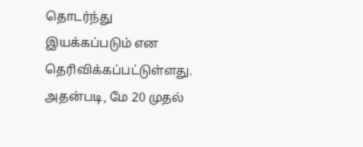தொடர்ந்து இயக்கப்படும் என தெரிவிக்கப்பட்டுள்ளது.
அதன்படி, மே 20 முதல்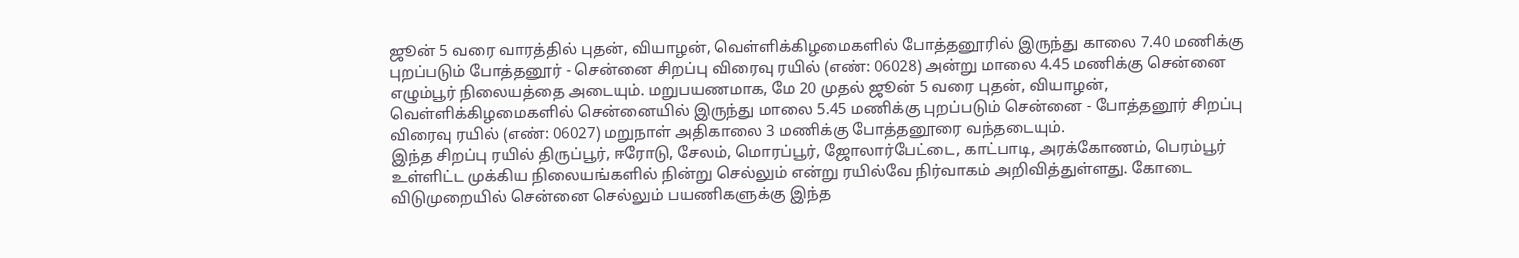ஜூன் 5 வரை வாரத்தில் புதன், வியாழன், வெள்ளிக்கிழமைகளில் போத்தனூரில் இருந்து காலை 7.40 மணிக்கு புறப்படும் போத்தனூர் - சென்னை சிறப்பு விரைவு ரயில் (எண்: 06028) அன்று மாலை 4.45 மணிக்கு சென்னை எழும்பூர் நிலையத்தை அடையும். மறுபயணமாக, மே 20 முதல் ஜூன் 5 வரை புதன், வியாழன், வெள்ளிக்கிழமைகளில் சென்னையில் இருந்து மாலை 5.45 மணிக்கு புறப்படும் சென்னை - போத்தனூர் சிறப்பு விரைவு ரயில் (எண்: 06027) மறுநாள் அதிகாலை 3 மணிக்கு போத்தனூரை வந்தடையும்.
இந்த சிறப்பு ரயில் திருப்பூர், ஈரோடு, சேலம், மொரப்பூர், ஜோலார்பேட்டை, காட்பாடி, அரக்கோணம், பெரம்பூர் உள்ளிட்ட முக்கிய நிலையங்களில் நின்று செல்லும் என்று ரயில்வே நிர்வாகம் அறிவித்துள்ளது. கோடை விடுமுறையில் சென்னை செல்லும் பயணிகளுக்கு இந்த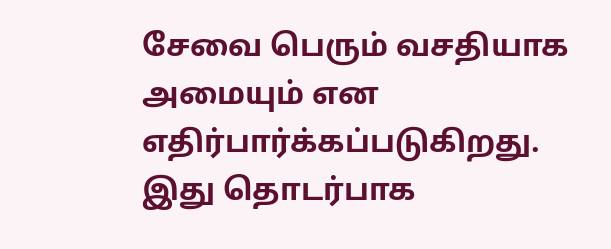சேவை பெரும் வசதியாக அமையும் என எதிர்பார்க்கப்படுகிறது.
இது தொடர்பாக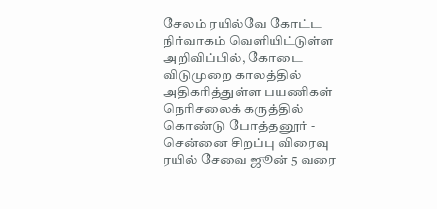சேலம் ரயில்வே கோட்ட நிர்வாகம் வெளியிட்டுள்ள அறிவிப்பில், கோடை விடுமுறை காலத்தில் அதிகரித்துள்ள பயணிகள் நெரிசலைக் கருத்தில் கொண்டு போத்தனூர் - சென்னை சிறப்பு விரைவு ரயில் சேவை ஜூன் 5 வரை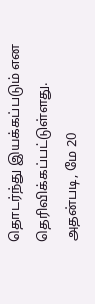தொடர்ந்து இயக்கப்படும் என தெரிவிக்கப்பட்டுள்ளது.
அதன்படி, மே 20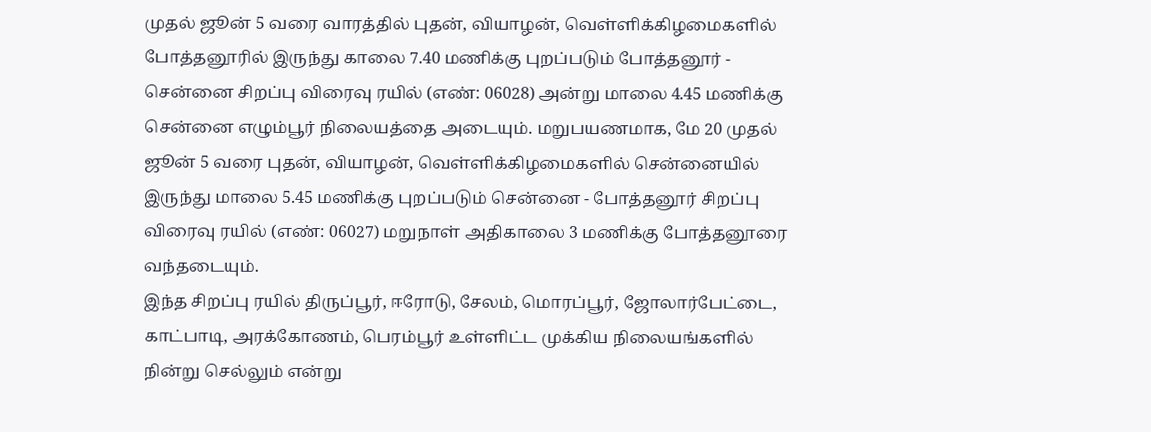முதல் ஜூன் 5 வரை வாரத்தில் புதன், வியாழன், வெள்ளிக்கிழமைகளில் போத்தனூரில் இருந்து காலை 7.40 மணிக்கு புறப்படும் போத்தனூர் - சென்னை சிறப்பு விரைவு ரயில் (எண்: 06028) அன்று மாலை 4.45 மணிக்கு சென்னை எழும்பூர் நிலையத்தை அடையும். மறுபயணமாக, மே 20 முதல் ஜூன் 5 வரை புதன், வியாழன், வெள்ளிக்கிழமைகளில் சென்னையில் இருந்து மாலை 5.45 மணிக்கு புறப்படும் சென்னை - போத்தனூர் சிறப்பு விரைவு ரயில் (எண்: 06027) மறுநாள் அதிகாலை 3 மணிக்கு போத்தனூரை வந்தடையும்.
இந்த சிறப்பு ரயில் திருப்பூர், ஈரோடு, சேலம், மொரப்பூர், ஜோலார்பேட்டை, காட்பாடி, அரக்கோணம், பெரம்பூர் உள்ளிட்ட முக்கிய நிலையங்களில் நின்று செல்லும் என்று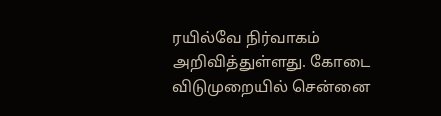ரயில்வே நிர்வாகம் அறிவித்துள்ளது. கோடை விடுமுறையில் சென்னை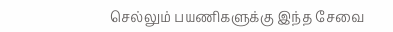செல்லும் பயணிகளுக்கு இந்த சேவை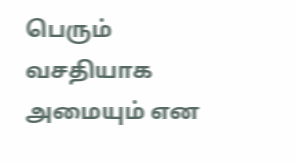பெரும் வசதியாக அமையும் என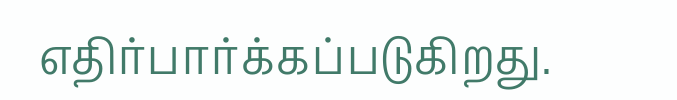எதிர்பார்க்கப்படுகிறது.